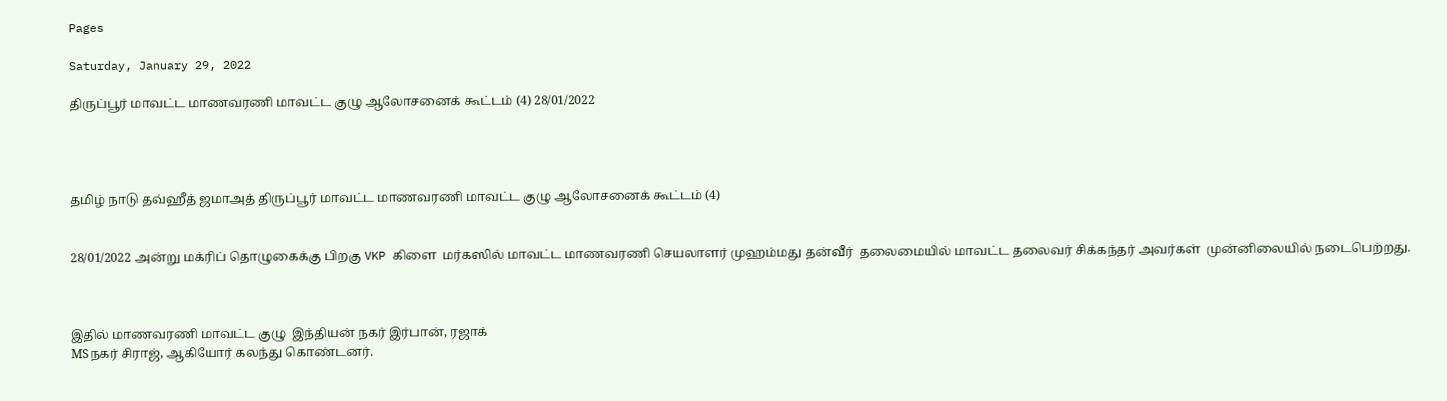Pages

Saturday, January 29, 2022

திருப்பூர் மாவட்ட மாணவரணி மாவட்ட குழு ஆலோசனைக் கூட்டம் (4) 28/01/2022




தமிழ் நாடு தவ்ஹீத் ஜமாஅத் திருப்பூர் மாவட்ட மாணவரணி மாவட்ட குழு ஆலோசனைக் கூட்டம் (4)


28/01/2022 அன்று மக்ரிப் தொழுகைக்கு பிறகு VKP கிளை  மர்கஸில் மாவட்ட மாணவரணி செயலாளர் முஹம்மது தன்வீர்  தலைமையில் மாவட்ட தலைவர் சிக்கந்தர் அவர்கள்  முன்னிலையில் நடைபெற்றது.



இதில் மாணவரணி மாவட்ட குழு  இந்தியன் நகர் இர்பான், ரஜாக்
MSநகர் சிராஜ், ஆகியோர் கலந்து கொண்டனர்.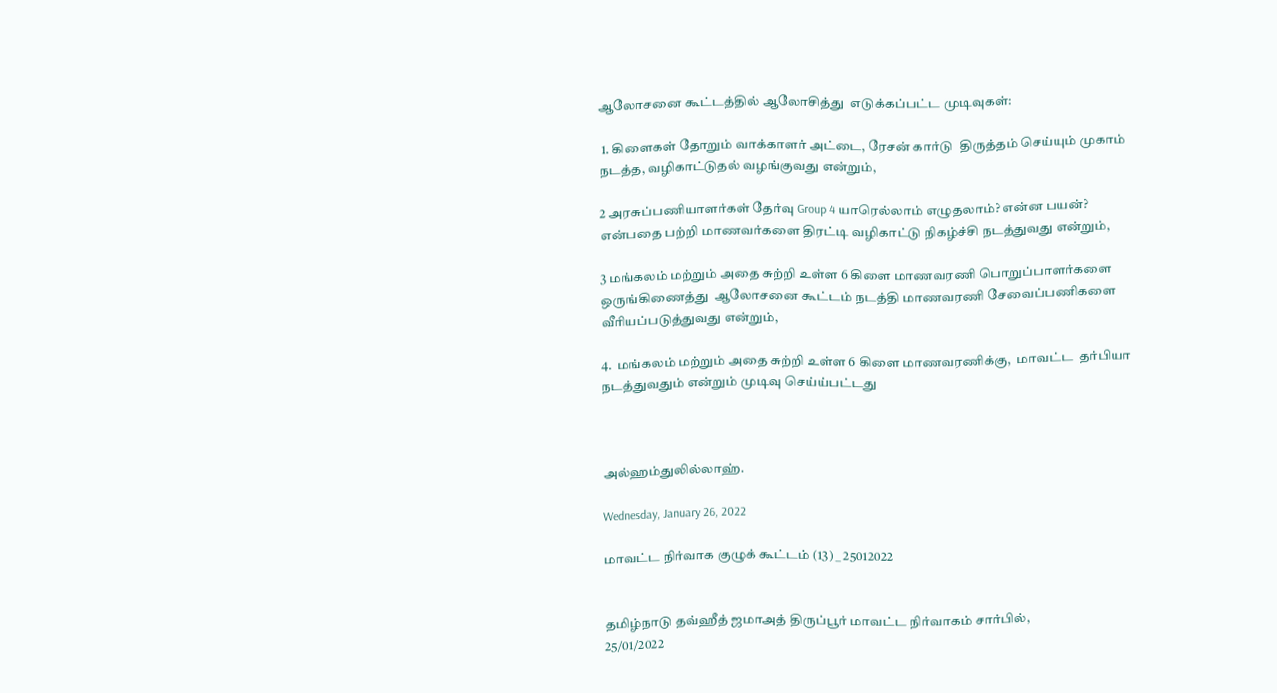ஆலோசனை கூட்டத்தில் ஆலோசித்து  எடுக்கப்பட்ட முடிவுகள்:

 1. கிளைகள் தோறும் வாக்காளர் அட்டை, ரேசன் கார்டு  திருத்தம் செய்யும் முகாம் நடத்த, வழிகாட்டுதல் வழங்குவது என்றும்,

2 அரசுப்பணியாளர்கள் தேர்வு Group 4 யாரெல்லாம் எழுதலாம்? என்ன பயன்? என்பதை பற்றி மாணவர்களை திரட்டி வழிகாட்டு நிகழ்ச்சி நடத்துவது என்றும்,

3 மங்கலம் மற்றும் அதை சுற்றி உள்ள 6 கிளை மாணவரணி பொறுப்பாளர்களை ஒருங்கிணைத்து  ஆலோசனை கூட்டம் நடத்தி மாணவரணி சேவைப்பணிகளை வீரியப்படுத்துவது என்றும்,

4.  மங்கலம் மற்றும் அதை சுற்றி உள்ள 6 கிளை மாணவரணிக்கு,  மாவட்ட  தர்பியா நடத்துவதும் என்றும் முடிவு செய்ய்பட்டது



அல்ஹம்துலில்லாஹ்.

Wednesday, January 26, 2022

மாவட்ட நிர்வாக குழுக் கூட்டம் (13) _ 25012022


தமிழ்நாடு தவ்ஹீத் ஜமாஅத் திருப்பூர் மாவட்ட நிர்வாகம் சார்பில்,
25/01/2022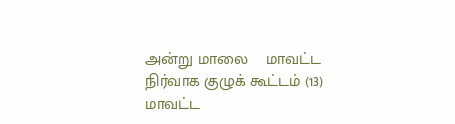அன்று மாலை    மாவட்ட நிர்வாக குழுக் கூட்டம் (13) மாவட்ட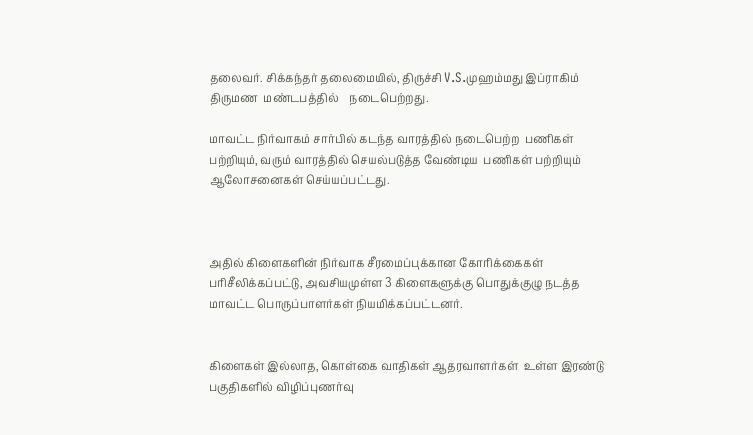தலைவர். சிக்கந்தர் தலைமையில், திருச்சி V.S.முஹம்மது இப்ராகிம் திருமண  மண்டபத்தில்    நடைபெற்றது.

மாவட்ட நிர்வாகம் சார்பில் கடந்த வாரத்தில் நடைபெற்ற  பணிகள் பற்றியும், வரும் வாரத்தில் செயல்படுத்த வேண்டிய  பணிகள் பற்றியும்  ஆலோசனைகள் செய்யப்பட்டது.



அதில் கிளைகளின் நிர்வாக சீரமைப்புக்கான கோரிக்கைகள் பரிசீலிக்கப்பட்டு, அவசியமுள்ள 3 கிளைகளுக்கு பொதுக்குழு நடத்த மாவட்ட பொருப்பாளர்கள் நியமிக்கப்பட்டனர்.


கிளைகள் இல்லாத, கொள்கை வாதிகள் ஆதரவாளர்கள்  உள்ள இரண்டு பகுதிகளில் விழிப்புணர்வு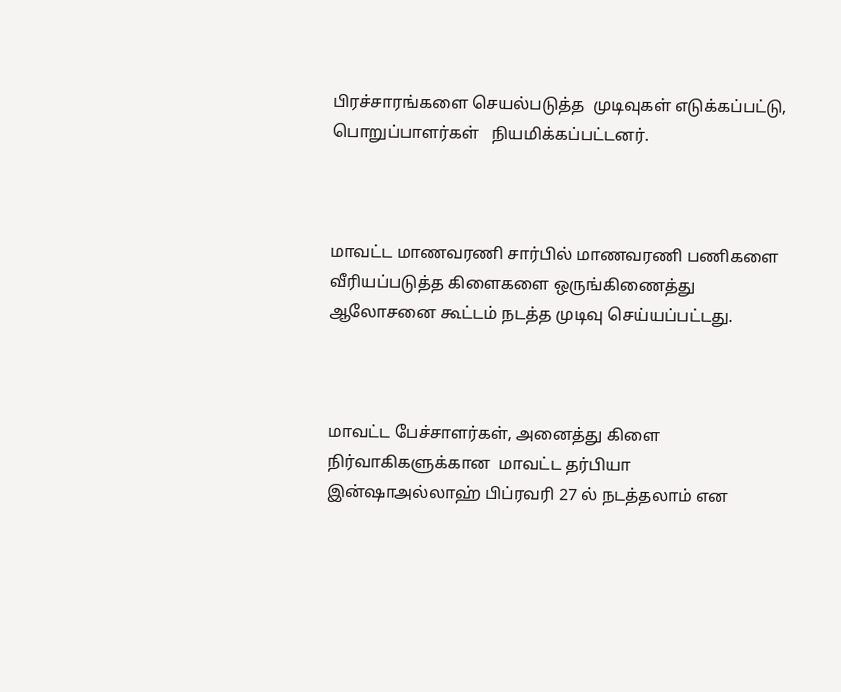பிரச்சாரங்களை செயல்படுத்த  முடிவுகள் எடுக்கப்பட்டு, பொறுப்பாளர்கள்   நியமிக்கப்பட்டனர்.



மாவட்ட மாணவரணி சார்பில் மாணவரணி பணிகளை வீரியப்படுத்த கிளைகளை ஒருங்கிணைத்து ஆலோசனை கூட்டம் நடத்த முடிவு செய்யப்பட்டது.



மாவட்ட பேச்சாளர்கள், அனைத்து கிளை நிர்வாகிகளுக்கான  மாவட்ட தர்பியா  இன்ஷாஅல்லாஹ் பிப்ரவரி 27 ல் நடத்தலாம் என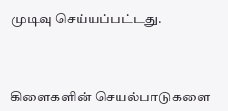முடிவு செய்யப்பட்டது.



கிளைகளின் செயல்பாடுகளை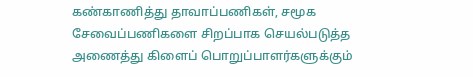கண்காணித்து தாவாப்பணிகள், சமூக சேவைப்பணிகளை சிறப்பாக செயல்படுத்த அணைத்து கிளைப் பொறுப்பாளர்களுக்கும்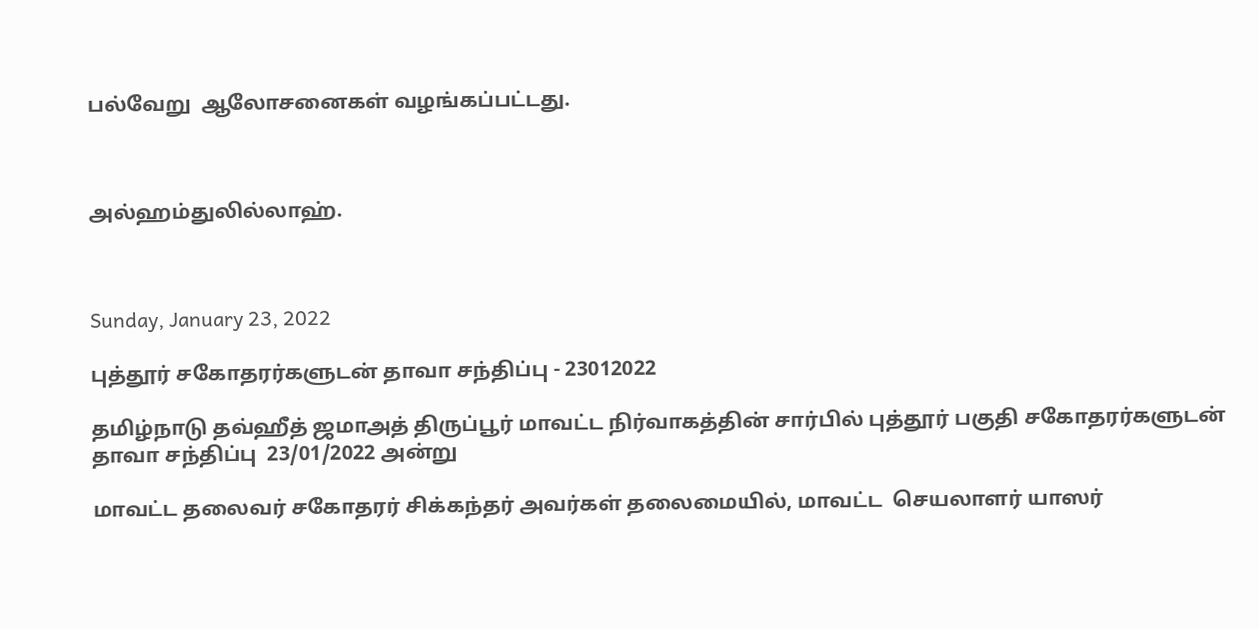பல்வேறு  ஆலோசனைகள் வழங்கப்பட்டது.



அல்ஹம்துலில்லாஹ்.



Sunday, January 23, 2022

புத்தூர் சகோதரர்களுடன் தாவா சந்திப்பு - 23012022

தமிழ்நாடு தவ்ஹீத் ஜமாஅத் திருப்பூர் மாவட்ட நிர்வாகத்தின் சார்பில் புத்தூர் பகுதி சகோதரர்களுடன் தாவா சந்திப்பு  23/01/2022 அன்று

மாவட்ட தலைவர் சகோதரர் சிக்கந்தர் அவர்கள் தலைமையில், மாவட்ட  செயலாளர் யாஸர்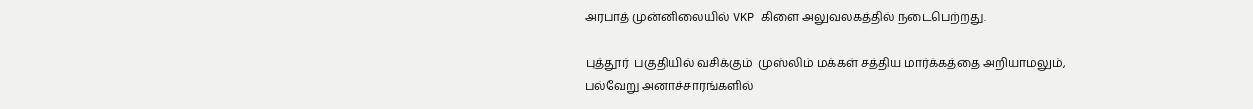அரபாத் முன்னிலையில் VKP கிளை அலுவலகத்தில் நடைபெற்றது.

புத்தூர்  பகுதியில் வசிக்கும்  முஸ்லிம் மக்கள் சத்திய மார்க்கத்தை அறியாமலும்,
பல்வேறு அனாச்சாரங்களில்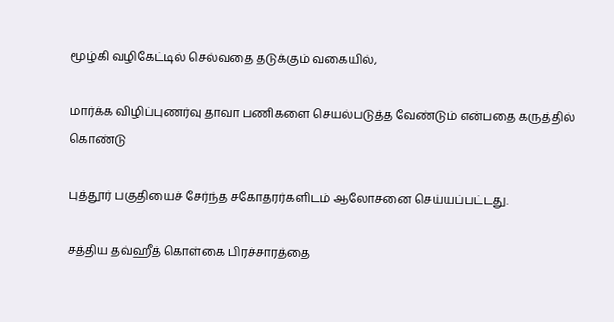மூழ்கி வழிகேட்டில் செல்வதை தடுக்கும் வகையில்,

மார்க்க விழிப்புணர்வு தாவா பணிகளை செயல்படுத்த வேண்டும் என்பதை கருத்தில் கொண்டு

புத்தூர் பகுதியைச் சேர்ந்த சகோதரர்களிடம் ஆலோசனை செய்யப்பட்டது.

சத்திய தவ்ஹீத் கொள்கை பிரச்சாரத்தை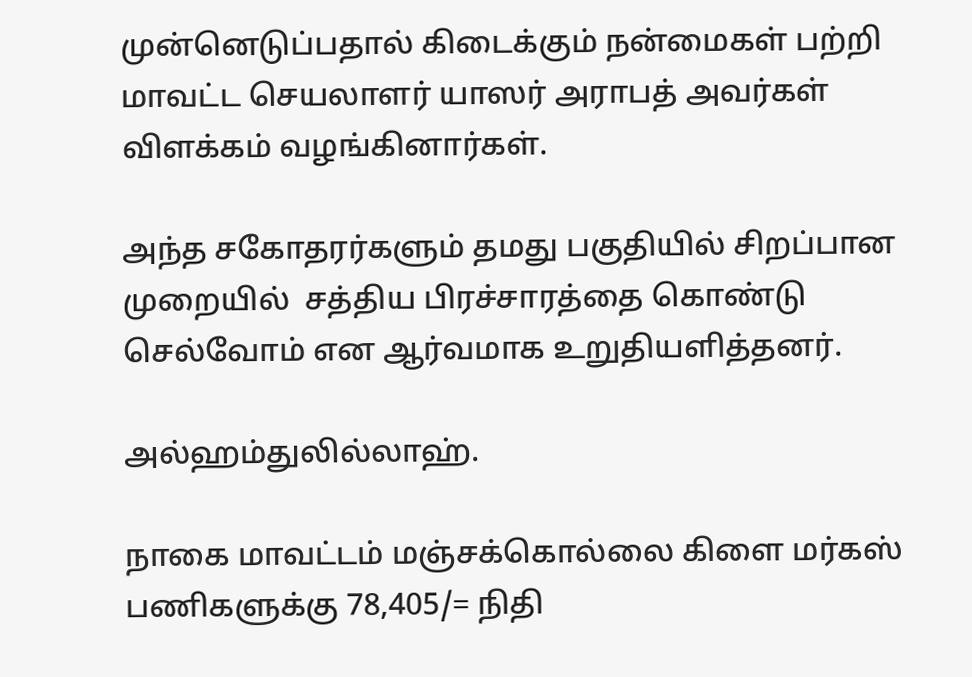முன்னெடுப்பதால் கிடைக்கும் நன்மைகள் பற்றி மாவட்ட செயலாளர் யாஸர் அராபத் அவர்கள் விளக்கம் வழங்கினார்கள்.

அந்த சகோதரர்களும் தமது பகுதியில் சிறப்பான முறையில்  சத்திய பிரச்சாரத்தை கொண்டு செல்வோம் என ஆர்வமாக உறுதியளித்தனர்.

அல்ஹம்துலில்லாஹ்.

நாகை மாவட்டம் மஞ்சக்கொல்லை கிளை மர்கஸ் பணிகளுக்கு 78,405/= நிதி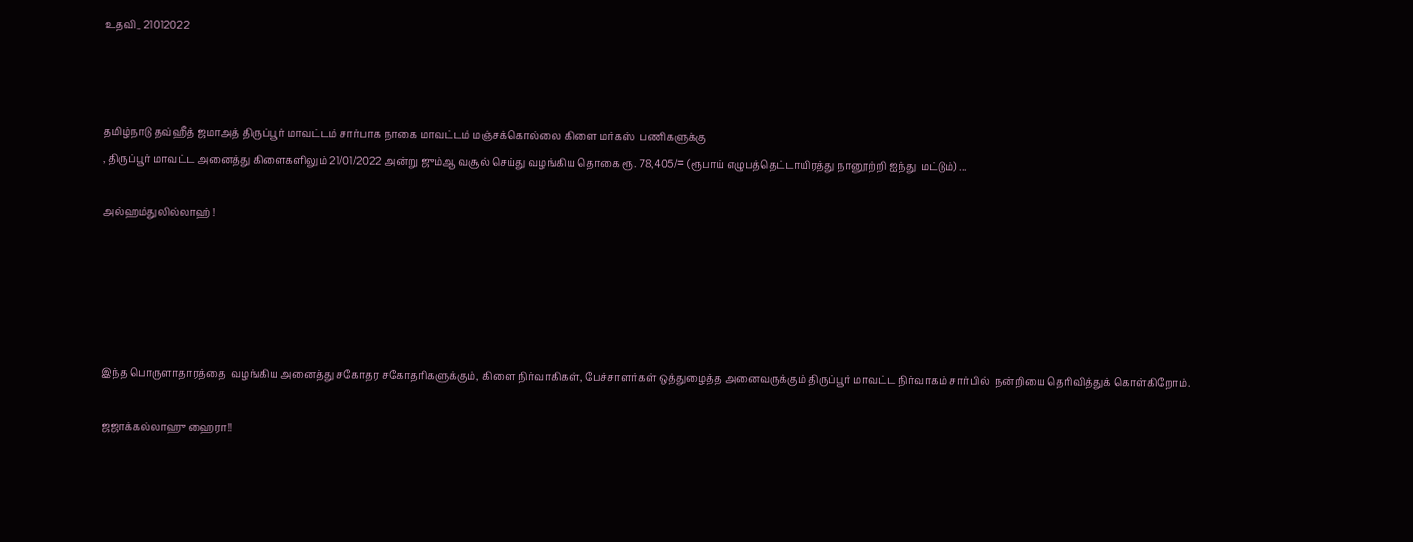உதவி_ 21012022



தமிழ்நாடு தவ்ஹீத் ஜமாஅத் திருப்பூர் மாவட்டம் சார்பாக நாகை மாவட்டம் மஞ்சக்கொல்லை கிளை மர்கஸ்  பணிகளுக்கு
, திருப்பூர் மாவட்ட அனைத்து கிளைகளிலும் 21/01/2022 அன்று ஜும்ஆ வசூல் செய்து வழங்கிய தொகை ரூ. 78,405/= (ரூபாய் எழுபத்தெட்டாயிரத்து நானூற்றி ஐந்து  மட்டும்) ...

அல்ஹம்துலில்லாஹ் !





இந்த பொருளாதாரத்தை  வழங்கிய அனைத்து சகோதர சகோதரிகளுக்கும், கிளை நிர்வாகிகள், பேச்சாளர்கள் ஒத்துழைத்த அனைவருக்கும் திருப்பூர் மாவட்ட நிர்வாகம் சார்பில்  நன்றியை தெரிவித்துக் கொள்கிறோம்.

ஜஜாக்கல்லாஹு ஹைரா!!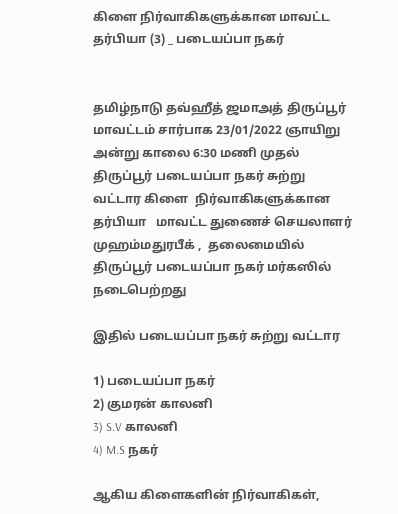கிளை நிர்வாகிகளுக்கான மாவட்ட தர்பியா (3) _ படையப்பா நகர்


தமிழ்நாடு தவ்ஹீத் ஜமாஅத் திருப்பூர் மாவட்டம் சார்பாக 23/01/2022 ஞாயிறு அன்று காலை 6:30 மணி முதல்   திருப்பூர் படையப்பா நகர் சுற்று வட்டார கிளை  நிர்வாகிகளுக்கான  தர்பியா   மாவட்ட துணைச் செயலாளர் முஹம்மதுரபீக் ,  தலைமையில் திருப்பூர் படையப்பா நகர் மர்கஸில் நடைபெற்றது

இதில் படையப்பா நகர் சுற்று வட்டார

1) படையப்பா நகர்
2) குமரன் காலனி
3) S.V காலனி
4) M.S நகர்

ஆகிய கிளைகளின் நிர்வாகிகள்,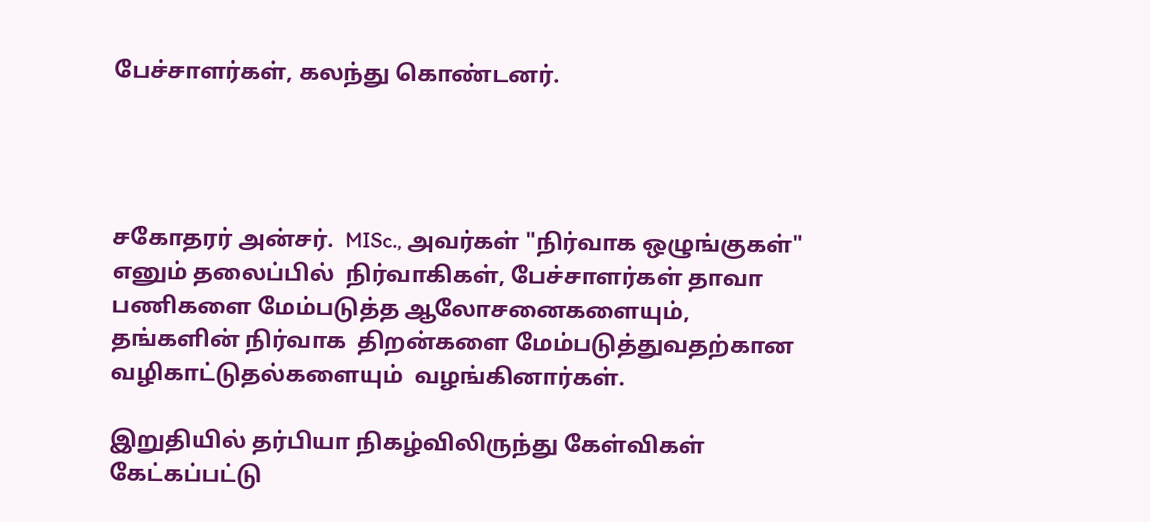பேச்சாளர்கள், கலந்து கொண்டனர்.




சகோதரர் அன்சர்.  MISc., அவர்கள் "நிர்வாக ஒழுங்குகள்" எனும் தலைப்பில்  நிர்வாகிகள், பேச்சாளர்கள் தாவா பணிகளை மேம்படுத்த ஆலோசனைகளையும்,  தங்களின் நிர்வாக  திறன்களை மேம்படுத்துவதற்கான வழிகாட்டுதல்களையும்  வழங்கினார்கள்.

இறுதியில் தர்பியா நிகழ்விலிருந்து கேள்விகள் கேட்கப்பட்டு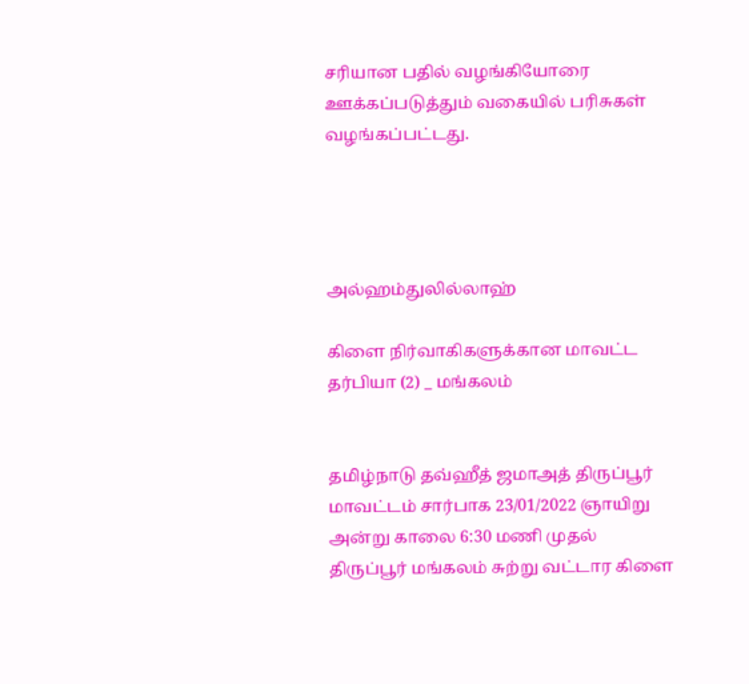சரியான பதில் வழங்கியோரை ஊக்கப்படுத்தும் வகையில் பரிசுகள் வழங்கப்பட்டது.




அல்ஹம்துலில்லாஹ்

கிளை நிர்வாகிகளுக்கான மாவட்ட தர்பியா (2) _ மங்கலம்


தமிழ்நாடு தவ்ஹீத் ஜமாஅத் திருப்பூர் மாவட்டம் சார்பாக 23/01/2022 ஞாயிறு அன்று காலை 6:30 மணி முதல்  திருப்பூர் மங்கலம் சுற்று வட்டார கிளை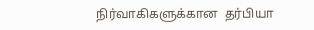நிர்வாகிகளுக்கான  தர்பியா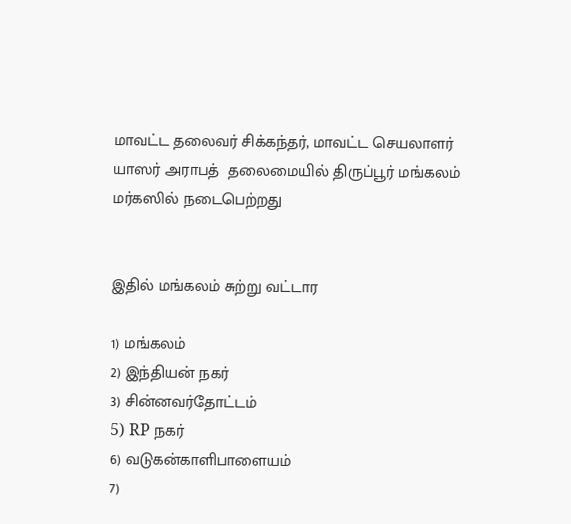மாவட்ட தலைவர் சிக்கந்தர், மாவட்ட செயலாளர் யாஸர் அராபத்  தலைமையில் திருப்பூர் மங்கலம் மர்கஸில் நடைபெற்றது


இதில் மங்கலம் சுற்று வட்டார

1) மங்கலம்
2) இந்தியன் நகர்
3) சின்னவர்தோட்டம்
5) RP நகர்
6) வடுகன்காளிபாளையம்
7)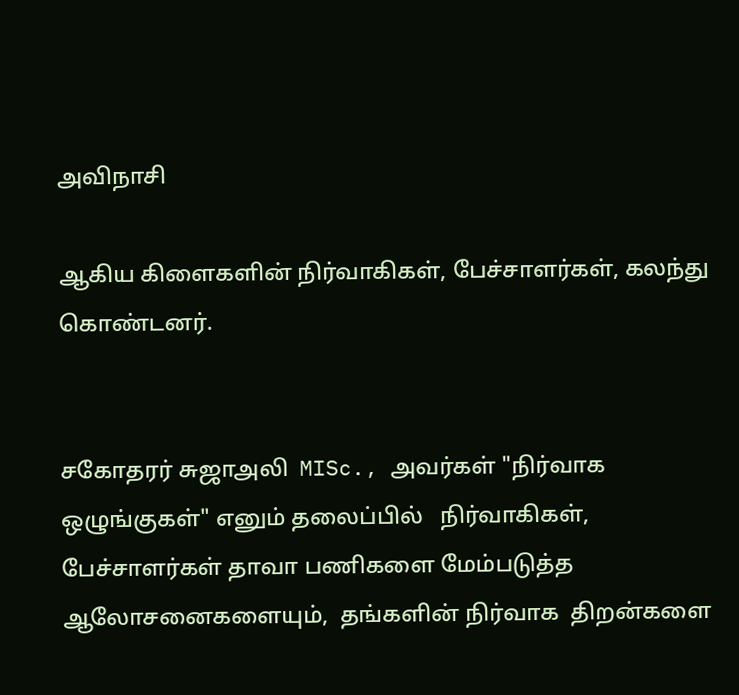அவிநாசி

ஆகிய கிளைகளின் நிர்வாகிகள், பேச்சாளர்கள், கலந்து கொண்டனர்.


சகோதரர் சுஜாஅலி  MISc., அவர்கள் "நிர்வாக ஒழுங்குகள்" எனும் தலைப்பில்   நிர்வாகிகள், பேச்சாளர்கள் தாவா பணிகளை மேம்படுத்த ஆலோசனைகளையும்,  தங்களின் நிர்வாக  திறன்களை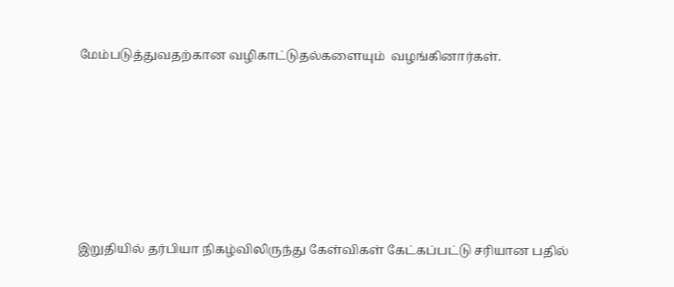மேம்படுத்துவதற்கான வழிகாட்டுதல்களையும்  வழங்கினார்கள்.






இறுதியில் தர்பியா நிகழ்விலிருந்து கேள்விகள் கேட்கப்பட்டு சரியான பதில்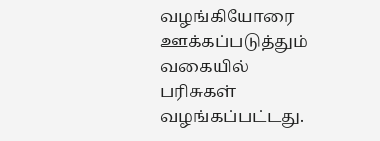வழங்கியோரை ஊக்கப்படுத்தும் வகையில் பரிசுகள் வழங்கப்பட்டது.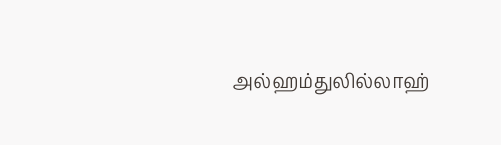அல்ஹம்துலில்லாஹ்